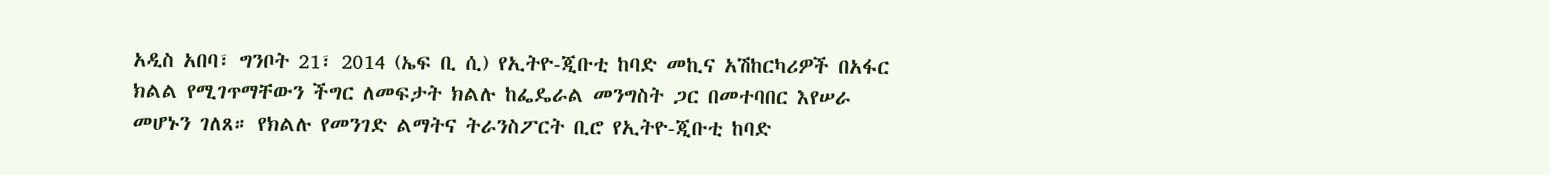አዲስ አበባ፣ ግንቦት 21፣ 2014 (ኤፍ ቢ ሲ) የኢትዮ-ጂቡቲ ከባድ መኪና አሽከርካሪዎች በአፋር ክልል የሚገጥማቸውን ችግር ለመፍታት ክልሉ ከፌዴራል መንግስት ጋር በመተባበር እየሠራ መሆኑን ገለጸ። የክልሉ የመንገድ ልማትና ትራንስፖርት ቢሮ የኢትዮ-ጂቡቲ ከባድ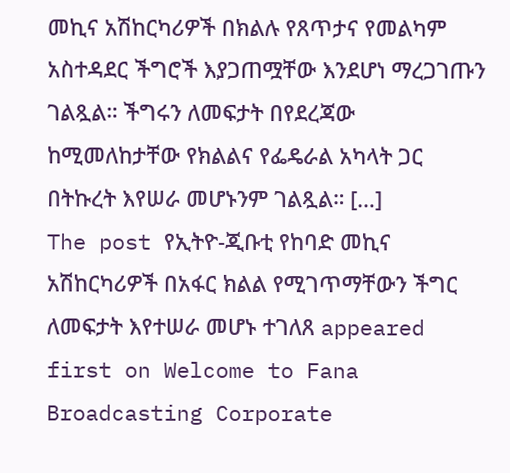መኪና አሽከርካሪዎች በክልሉ የጸጥታና የመልካም አስተዳደር ችግሮች እያጋጠሟቸው እንደሆነ ማረጋገጡን ገልጿል። ችግሩን ለመፍታት በየደረጃው ከሚመለከታቸው የክልልና የፌዴራል አካላት ጋር በትኩረት እየሠራ መሆኑንም ገልጿል። […]
The post የኢትዮ-ጂቡቲ የከባድ መኪና አሽከርካሪዎች በአፋር ክልል የሚገጥማቸውን ችግር ለመፍታት እየተሠራ መሆኑ ተገለጸ appeared first on Welcome to Fana Broadcasting Corporate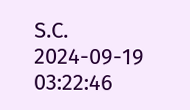S.C.
2024-09-19 03:22:46